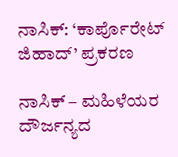ನಾಸಿಕ್: ‘ಕಾರ್ಪೊರೇಟ್ ಜಿಹಾದ್’ ಪ್ರಕರಣ

ನಾಸಿಕ್ – ಮಹಿಳೆಯರ ದೌರ್ಜನ್ಯದ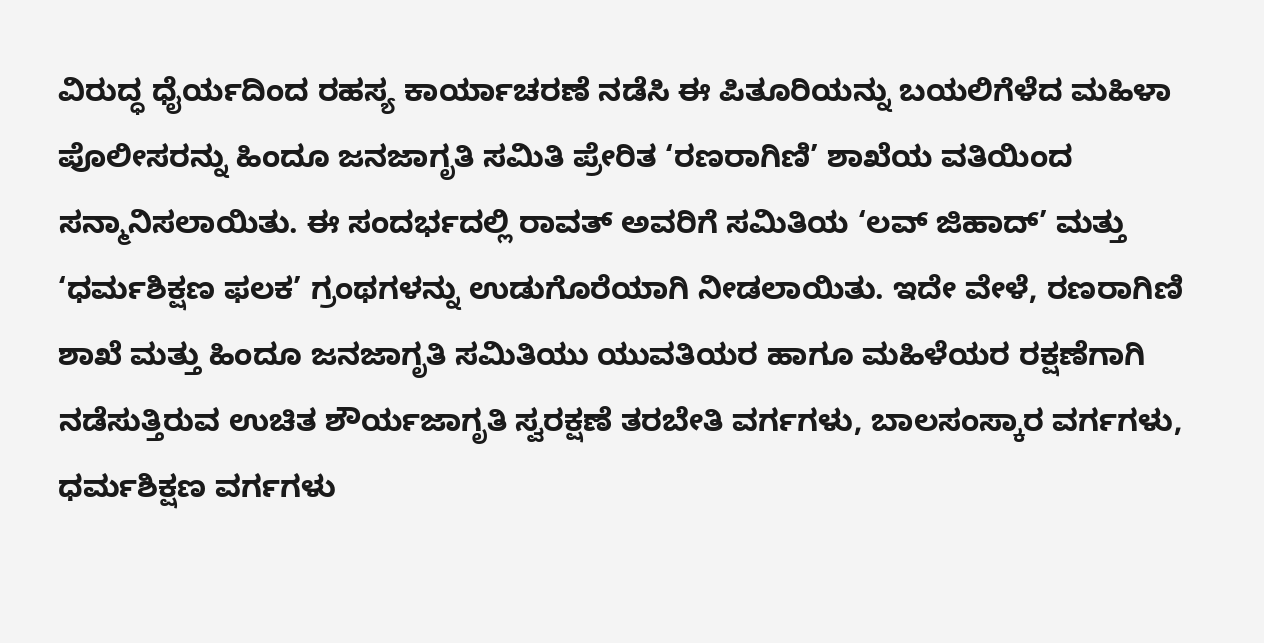ವಿರುದ್ಧ ಧೈರ್ಯದಿಂದ ರಹಸ್ಯ ಕಾರ್ಯಾಚರಣೆ ನಡೆಸಿ ಈ ಪಿತೂರಿಯನ್ನು ಬಯಲಿಗೆಳೆದ ಮಹಿಳಾ ಪೊಲೀಸರನ್ನು ಹಿಂದೂ ಜನಜಾಗೃತಿ ಸಮಿತಿ ಪ್ರೇರಿತ ‘ರಣರಾಗಿಣಿ’ ಶಾಖೆಯ ವತಿಯಿಂದ ಸನ್ಮಾನಿಸಲಾಯಿತು. ಈ ಸಂದರ್ಭದಲ್ಲಿ ರಾವತ್ ಅವರಿಗೆ ಸಮಿತಿಯ ‘ಲವ್ ಜಿಹಾದ್’ ಮತ್ತು ‘ಧರ್ಮಶಿಕ್ಷಣ ಫಲಕ’ ಗ್ರಂಥಗಳನ್ನು ಉಡುಗೊರೆಯಾಗಿ ನೀಡಲಾಯಿತು. ಇದೇ ವೇಳೆ, ರಣರಾಗಿಣಿ ಶಾಖೆ ಮತ್ತು ಹಿಂದೂ ಜನಜಾಗೃತಿ ಸಮಿತಿಯು ಯುವತಿಯರ ಹಾಗೂ ಮಹಿಳೆಯರ ರಕ್ಷಣೆಗಾಗಿ ನಡೆಸುತ್ತಿರುವ ಉಚಿತ ಶೌರ್ಯಜಾಗೃತಿ ಸ್ವರಕ್ಷಣೆ ತರಬೇತಿ ವರ್ಗಗಳು, ಬಾಲಸಂಸ್ಕಾರ ವರ್ಗಗಳು, ಧರ್ಮಶಿಕ್ಷಣ ವರ್ಗಗಳು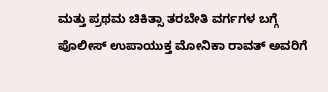ಮತ್ತು ಪ್ರಥಮ ಚಿಕಿತ್ಸಾ ತರಬೇತಿ ವರ್ಗಗಳ ಬಗ್ಗೆ ಪೊಲೀಸ್ ಉಪಾಯುಕ್ತ ಮೋನಿಕಾ ರಾವತ್ ಅವರಿಗೆ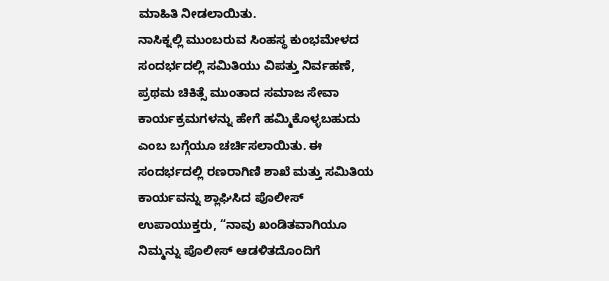ಮಾಹಿತಿ ನೀಡಲಾಯಿತು.
ನಾಸಿಕ್ನಲ್ಲಿ ಮುಂಬರುವ ಸಿಂಹಸ್ಥ ಕುಂಭಮೇಳದ ಸಂದರ್ಭದಲ್ಲಿ ಸಮಿತಿಯು ವಿಪತ್ತು ನಿರ್ವಹಣೆ, ಪ್ರಥಮ ಚಿಕಿತ್ಸೆ ಮುಂತಾದ ಸಮಾಜ ಸೇವಾ ಕಾರ್ಯಕ್ರಮಗಳನ್ನು ಹೇಗೆ ಹಮ್ಮಿಕೊಳ್ಳಬಹುದು ಎಂಬ ಬಗ್ಗೆಯೂ ಚರ್ಚಿಸಲಾಯಿತು. ಈ ಸಂದರ್ಭದಲ್ಲಿ ರಣರಾಗಿಣಿ ಶಾಖೆ ಮತ್ತು ಸಮಿತಿಯ ಕಾರ್ಯವನ್ನು ಶ್ಲಾಘಿಸಿದ ಪೊಲೀಸ್ ಉಪಾಯುಕ್ತರು, “ನಾವು ಖಂಡಿತವಾಗಿಯೂ ನಿಮ್ಮನ್ನು ಪೊಲೀಸ್ ಆಡಳಿತದೊಂದಿಗೆ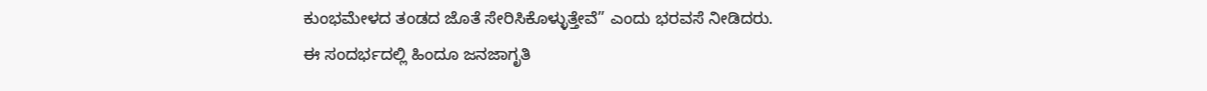ಕುಂಭಮೇಳದ ತಂಡದ ಜೊತೆ ಸೇರಿಸಿಕೊಳ್ಳುತ್ತೇವೆ” ಎಂದು ಭರವಸೆ ನೀಡಿದರು.
ಈ ಸಂದರ್ಭದಲ್ಲಿ ಹಿಂದೂ ಜನಜಾಗೃತಿ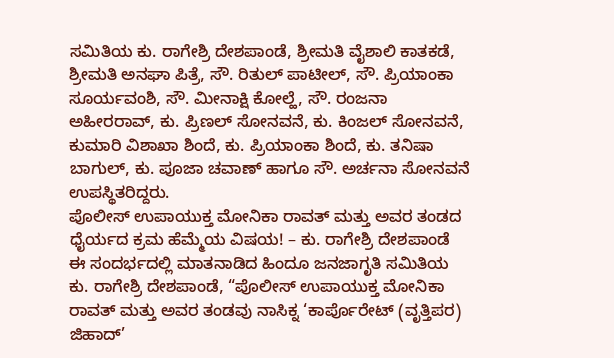ಸಮಿತಿಯ ಕು. ರಾಗೇಶ್ರಿ ದೇಶಪಾಂಡೆ, ಶ್ರೀಮತಿ ವೈಶಾಲಿ ಕಾತಕಡೆ, ಶ್ರೀಮತಿ ಅನಘಾ ಪಿತ್ರೆ, ಸೌ. ರಿತುಲ್ ಪಾಟೀಲ್, ಸೌ. ಪ್ರಿಯಾಂಕಾ ಸೂರ್ಯವಂಶಿ, ಸೌ. ಮೀನಾಕ್ಷಿ ಕೋಲ್ಹೆ, ಸೌ. ರಂಜನಾ ಅಹೀರರಾವ್, ಕು. ಪ್ರಿಣಲ್ ಸೋನವನೆ, ಕು. ಕಿಂಜಲ್ ಸೋನವನೆ, ಕುಮಾರಿ ವಿಶಾಖಾ ಶಿಂದೆ, ಕು. ಪ್ರಿಯಾಂಕಾ ಶಿಂದೆ, ಕು. ತನಿಷಾ ಬಾಗುಲ್, ಕು. ಪೂಜಾ ಚವಾಣ್ ಹಾಗೂ ಸೌ. ಅರ್ಚನಾ ಸೋನವನೆ ಉಪಸ್ಥಿತರಿದ್ದರು.
ಪೊಲೀಸ್ ಉಪಾಯುಕ್ತ ಮೋನಿಕಾ ರಾವತ್ ಮತ್ತು ಅವರ ತಂಡದ ಧೈರ್ಯದ ಕ್ರಮ ಹೆಮ್ಮೆಯ ವಿಷಯ! – ಕು. ರಾಗೇಶ್ರಿ ದೇಶಪಾಂಡೆ
ಈ ಸಂದರ್ಭದಲ್ಲಿ ಮಾತನಾಡಿದ ಹಿಂದೂ ಜನಜಾಗೃತಿ ಸಮಿತಿಯ ಕು. ರಾಗೇಶ್ರಿ ದೇಶಪಾಂಡೆ, “ಪೊಲೀಸ್ ಉಪಾಯುಕ್ತ ಮೋನಿಕಾ ರಾವತ್ ಮತ್ತು ಅವರ ತಂಡವು ನಾಸಿಕ್ನ ‘ಕಾರ್ಪೊರೇಟ್ (ವೃತ್ತಿಪರ) ಜಿಹಾದ್’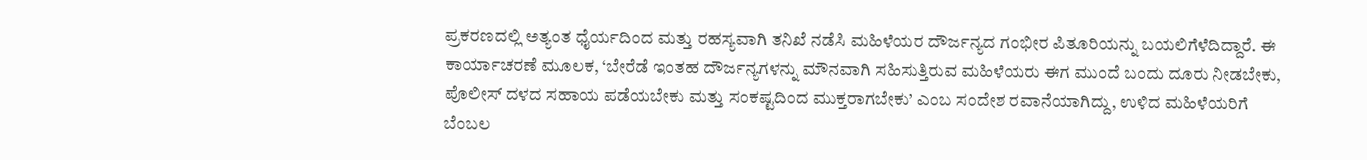ಪ್ರಕರಣದಲ್ಲಿ ಅತ್ಯಂತ ಧೈರ್ಯದಿಂದ ಮತ್ತು ರಹಸ್ಯವಾಗಿ ತನಿಖೆ ನಡೆಸಿ ಮಹಿಳೆಯರ ದೌರ್ಜನ್ಯದ ಗಂಭೀರ ಪಿತೂರಿಯನ್ನು ಬಯಲಿಗೆಳೆದಿದ್ದಾರೆ. ಈ ಕಾರ್ಯಾಚರಣೆ ಮೂಲಕ, ‘ಬೇರೆಡೆ ಇಂತಹ ದೌರ್ಜನ್ಯಗಳನ್ನು ಮೌನವಾಗಿ ಸಹಿಸುತ್ತಿರುವ ಮಹಿಳೆಯರು ಈಗ ಮುಂದೆ ಬಂದು ದೂರು ನೀಡಬೇಕು, ಪೊಲೀಸ್ ದಳದ ಸಹಾಯ ಪಡೆಯಬೇಕು ಮತ್ತು ಸಂಕಷ್ಟದಿಂದ ಮುಕ್ತರಾಗಬೇಕು’ ಎಂಬ ಸಂದೇಶ ರವಾನೆಯಾಗಿದ್ದು, ಉಳಿದ ಮಹಿಳೆಯರಿಗೆ ಬೆಂಬಲ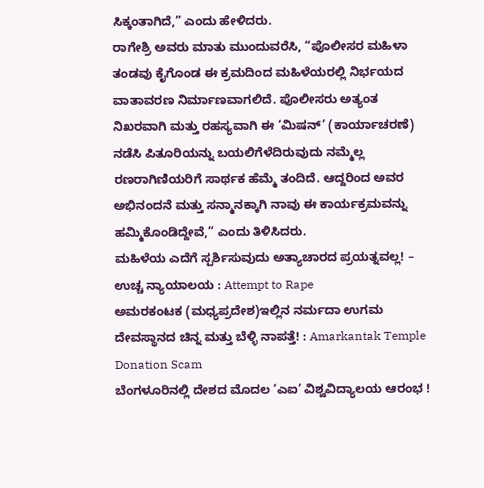ಸಿಕ್ಕಂತಾಗಿದೆ,” ಎಂದು ಹೇಳಿದರು.
ರಾಗೇಶ್ರಿ ಅವರು ಮಾತು ಮುಂದುವರೆಸಿ, “ಪೊಲೀಸರ ಮಹಿಳಾ ತಂಡವು ಕೈಗೊಂಡ ಈ ಕ್ರಮದಿಂದ ಮಹಿಳೆಯರಲ್ಲಿ ನಿರ್ಭಯದ ವಾತಾವರಣ ನಿರ್ಮಾಣವಾಗಲಿದೆ. ಪೊಲೀಸರು ಅತ್ಯಂತ ನಿಖರವಾಗಿ ಮತ್ತು ರಹಸ್ಯವಾಗಿ ಈ ‘ಮಿಷನ್’ (ಕಾರ್ಯಾಚರಣೆ) ನಡೆಸಿ ಪಿತೂರಿಯನ್ನು ಬಯಲಿಗೆಳೆದಿರುವುದು ನಮ್ಮೆಲ್ಲ ರಣರಾಗಿಣಿಯರಿಗೆ ಸಾರ್ಥಕ ಹೆಮ್ಮೆ ತಂದಿದೆ. ಆದ್ದರಿಂದ ಅವರ ಅಭಿನಂದನೆ ಮತ್ತು ಸನ್ಮಾನಕ್ಕಾಗಿ ನಾವು ಈ ಕಾರ್ಯಕ್ರಮವನ್ನು ಹಮ್ಮಿಕೊಂಡಿದ್ದೇವೆ,” ಎಂದು ತಿಳಿಸಿದರು.
ಮಹಿಳೆಯ ಎದೆಗೆ ಸ್ಪರ್ಶಿಸುವುದು ಅತ್ಯಾಚಾರದ ಪ್ರಯತ್ನವಲ್ಲ! – ಉಚ್ಚ ನ್ಯಾಯಾಲಯ : Attempt to Rape
ಅಮರಕಂಟಕ (ಮಧ್ಯಪ್ರದೇಶ)ಇಲ್ಲಿನ ನರ್ಮದಾ ಉಗಮ ದೇವಸ್ಥಾನದ ಚಿನ್ನ ಮತ್ತು ಬೆಳ್ಳಿ ನಾಪತ್ತೆ! : Amarkantak Temple Donation Scam
ಬೆಂಗಳೂರಿನಲ್ಲಿ ದೇಶದ ಮೊದಲ ‘ಎಐ’ ವಿಶ್ವವಿದ್ಯಾಲಯ ಆರಂಭ !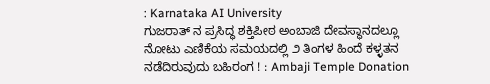: Karnataka AI University
ಗುಜರಾತ್ ನ ಪ್ರಸಿದ್ಧ ಶಕ್ತಿಪೀಠ ಅಂಬಾಜಿ ದೇವಸ್ಥಾನದಲ್ಲೂ ನೋಟು ಎಣಿಕೆಯ ಸಮಯದಲ್ಲಿ ೨ ತಿಂಗಳ ಹಿಂದೆ ಕಳ್ಳತನ ನಡೆದಿರುವುದು ಬಹಿರಂಗ ! : Ambaji Temple Donation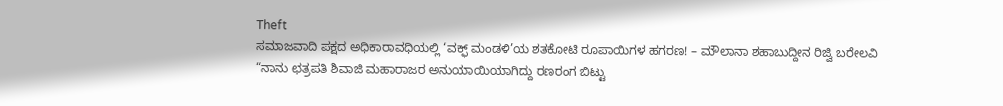Theft
ಸಮಾಜವಾದಿ ಪಕ್ಷದ ಅಧಿಕಾರಾವಧಿಯಲ್ಲಿ ‘ವಕ್ಫ್ ಮಂಡಳಿ’ಯ ಶತಕೋಟಿ ರೂಪಾಯಿಗಳ ಹಗರಣ! – ಮೌಲಾನಾ ಶಹಾಬುದ್ದೀನ ರಿಜ್ವಿ ಬರೇಲವಿ
“ನಾನು ಛತ್ರಪತಿ ಶಿವಾಜಿ ಮಹಾರಾಜರ ಅನುಯಾಯಿಯಾಗಿದ್ದು ರಣರಂಗ ಬಿಟ್ಟು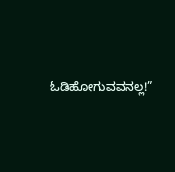ಓಡಿಹೋಗುವವನಲ್ಲ!”